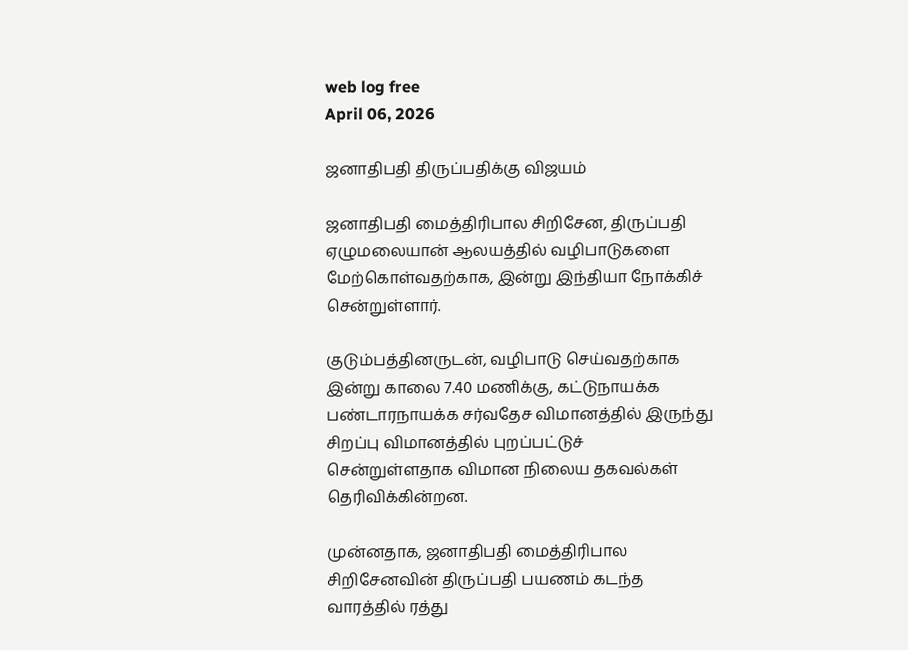web log free
April 06, 2026

ஜனாதிபதி திருப்பதிக்கு விஜயம்

ஜனாதிபதி மைத்திரிபால சிறிசேன, திருப்பதி ஏழுமலையான் ஆலயத்தில் வழிபாடுகளை மேற்கொள்வதற்காக, இன்று இந்தியா நோக்கிச் சென்றுள்ளார்.

குடும்பத்தினருடன், வழிபாடு செய்வதற்காக இன்று காலை 7.40 மணிக்கு, கட்டுநாயக்க பண்டாரநாயக்க சர்வதேச விமானத்தில் இருந்து சிறப்பு விமானத்தில் புறப்பட்டுச் சென்றுள்ளதாக விமான நிலைய தகவல்கள் தெரிவிக்கின்றன.

முன்னதாக, ஜனாதிபதி மைத்திரிபால சிறிசேனவின் திருப்பதி பயணம் கடந்த வாரத்தில் ரத்து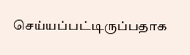செய்யப்பட்டிருப்பதாக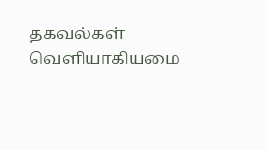தகவல்கள் வெளியாகியமை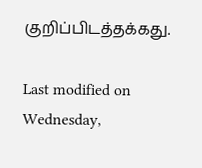குறிப்பிடத்தக்கது.

Last modified on Wednesday,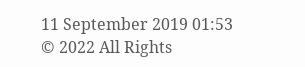11 September 2019 01:53
© 2022 All Rights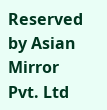Reserved by Asian Mirror Pvt. Ltd